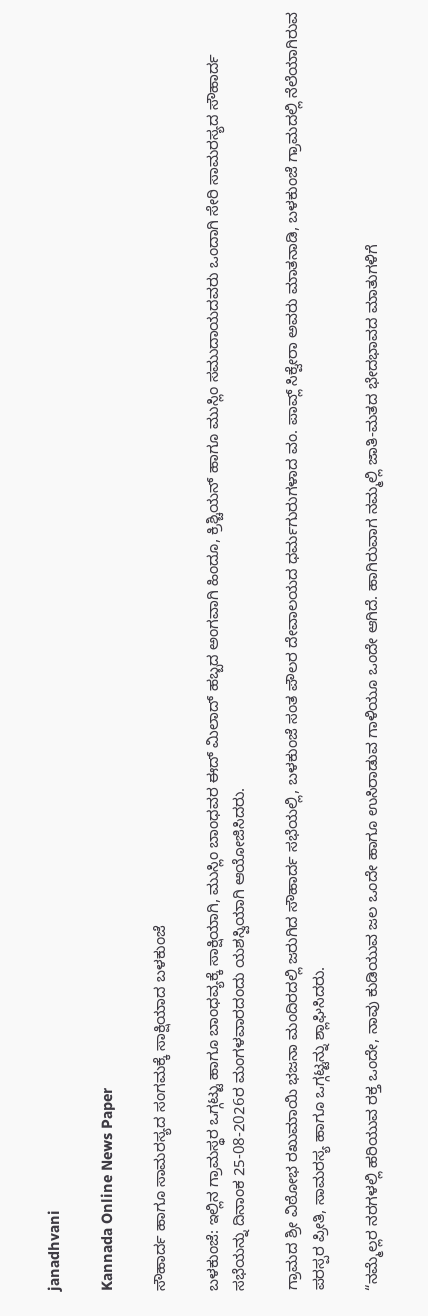janadhvani

Kannada Online News Paper

ಸೌಹಾರ್ದ ಹಾಗೂ ಸಾಮರಸ್ಯದ ಸಂಗಮಕ್ಕೆ ಸಾಕ್ಷಿಯಾದ ಬಳಕುಂಜೆ

ಬಳಕುಂಜೆ: ಇಲ್ಲಿನ ಗ್ರಾಮಸ್ಥರ ಒಗ್ಗಟ್ಟು ಹಾಗೂ ಬಾಂಧವ್ಯಕ್ಕೆ ಸಾಕ್ಷಿಯಾಗಿ, ಮುಸ್ಲಿಂ ಬಾಂಧವರ ಈದ್ ಮಿಲಾದ್ ಹಬ್ಬದ ಅಂಗವಾಗಿ ಹಿಂದೂ, ಕ್ರಿಶ್ಚಿಯನ್ ಹಾಗೂ ಮುಸ್ಲಿಂ ಸಮುದಾಯದವರು ಒಂದಾಗಿ ಸೇರಿ ಸಾಮರಸ್ಯದ ಸೌಹಾರ್ದ ಸಭೆಯನ್ನು ದಿನಾಂಕ 25-08-2026ರ ಮಂಗಳವಾರದಂದು ಯಶಸ್ವಿಯಾಗಿ ಆಯೋಜಿಸಿದರು.

ಗ್ರಾಮದ ಶ್ರೀ ವಿಠೋಭ ರಖುಮಾಯಿ ಭಜನಾ ಮಂದಿರದಲ್ಲಿ ಜರುಗಿದ ಸೌಹಾರ್ದ ಸಭೆಯಲ್ಲಿ, ಬಳಕುಂಜೆ ಸಂತ ಪೌಲರ ದೇವಾಲಯದ ಧರ್ಮಗುರುಗಳಾದ ವಂ. ಪಾವ್ಲ್ ಸಿಕ್ವೇರಾ ಅವರು ಮಾತನಾಡಿ, ಬಳಕುಂಜೆ ಗ್ರಾಮದಲ್ಲಿ ನೆಲೆಯಾಗಿರುವ ಪರಸ್ಪರ ಪ್ರೀತಿ, ಸಾಮರಸ್ಯ ಹಾಗೂ ಒಗ್ಗಟ್ಟನ್ನು ಶ್ಲಾಘಿಸಿದರು.

“ನಮ್ಮೆಲ್ಲರ ನರಗಳಲ್ಲಿ ಹರಿಯುವ ರಕ್ತ ಒಂದೇ, ನಾವು ಕುಡಿಯುವ ಜಲ ಒಂದೇ ಹಾಗೂ ಉಸಿರಾಡುವ ಗಾಳಿಯೂ ಒಂದೇ ಆಗಿದೆ. ಹಾಗಿರುವಾಗ ನಮ್ಮಲ್ಲಿ ಜಾತಿ-ಮತದ ಭೇದಭಾವದ ಮಾತುಗಳಿಗೆ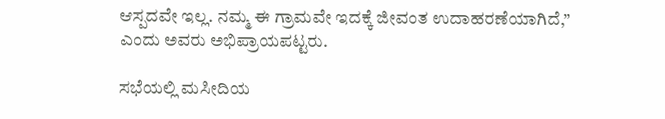ಆಸ್ಪದವೇ ಇಲ್ಲ. ನಮ್ಮ ಈ ಗ್ರಾಮವೇ ಇದಕ್ಕೆ ಜೀವಂತ ಉದಾಹರಣೆಯಾಗಿದೆ,” ಎಂದು ಅವರು ಅಭಿಪ್ರಾಯಪಟ್ಟರು.

ಸಭೆಯಲ್ಲಿ ಮಸೀದಿಯ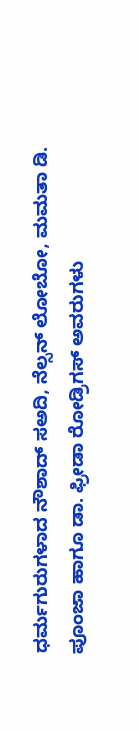ಧರ್ಮಗುರುಗಳಾದ ನೌಶಾದ್ ಸಅದಿ, ನೆಲ್ಸನ್ ಲೋಬೋ, ಮಮತಾ ಡಿ. ಪೂಂಜಾ ಹಾಗೂ ಡಾ. ಫ್ರೀಡಾ ರೋಡ್ರಿಗಸ್ ಅವರುಗಳು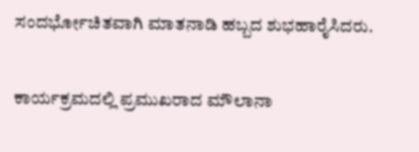ಸಂದರ್ಭೋಚಿತವಾಗಿ ಮಾತನಾಡಿ ಹಬ್ಬದ ಶುಭಹಾರೈಸಿದರು.

ಕಾರ್ಯಕ್ರಮದಲ್ಲಿ ಪ್ರಮುಖರಾದ ಮೌಲಾನಾ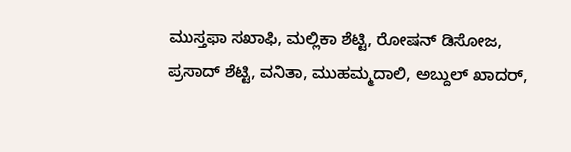ಮುಸ್ತಫಾ ಸಖಾಫಿ, ಮಲ್ಲಿಕಾ ಶೆಟ್ಟಿ, ರೋಷನ್ ಡಿಸೋಜ, ಪ್ರಸಾದ್ ಶೆಟ್ಟಿ, ವನಿತಾ, ಮುಹಮ್ಮದಾಲಿ, ಅಬ್ದುಲ್ ಖಾದರ್,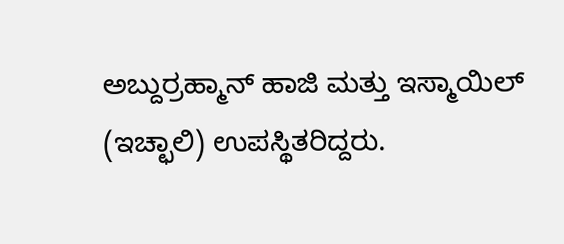ಅಬ್ದುರ್ರಹ್ಮಾನ್ ಹಾಜಿ ಮತ್ತು ಇಸ್ಮಾಯಿಲ್ (ಇಚ್ಛಾಲಿ) ಉಪಸ್ಥಿತರಿದ್ದರು.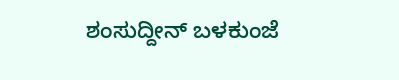ಶಂಸುದ್ದೀನ್ ಬಳಕುಂಜೆ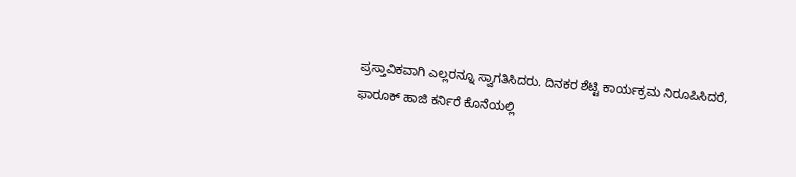ಪ್ರಸ್ತಾವಿಕವಾಗಿ ಎಲ್ಲರನ್ನೂ ಸ್ವಾಗತಿಸಿದರು. ದಿನಕರ ಶೆಟ್ಟಿ ಕಾರ್ಯಕ್ರಮ ನಿರೂಪಿಸಿದರೆ, ಫಾರೂಕ್ ಹಾಜಿ ಕರ್ನಿರೆ ಕೊನೆಯಲ್ಲಿ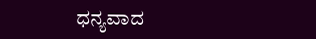ಧನ್ಯವಾದ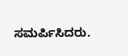ಸಮರ್ಪಿಸಿದರು.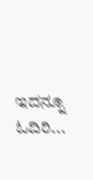ಇದನ್ನೂ ಓದಿರಿ...